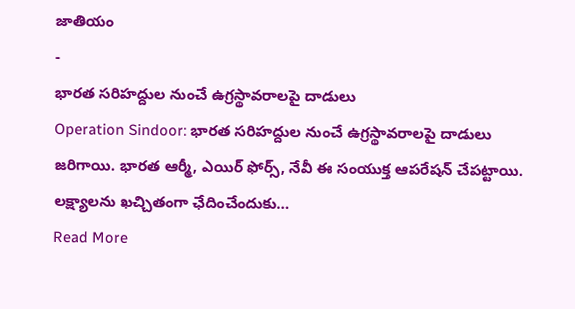జాతియం
-
భారత సరిహద్దుల నుంచే ఉగ్రస్థావరాలపై దాడులు
Operation Sindoor: భారత సరిహద్దుల నుంచే ఉగ్రస్థావరాలపై దాడులు జరిగాయి. భారత ఆర్మీ, ఎయిర్ ఫోర్స్, నేవీ ఈ సంయుక్త ఆపరేషన్ చేపట్టాయి. లక్ష్యాలను ఖచ్చితంగా ఛేదించేందుకు…
Read More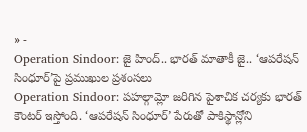» -
Operation Sindoor: జై హింద్.. భారత్ మాతాకీ జై.. ‘ఆపరేషన్ సింధూర్’పై ప్రముఖుల ప్రశంసలు
Operation Sindoor: పహల్గామ్లో జరిగిన పైశాచిక చర్యకు భారత్ కౌంటర్ ఇస్తోంది. ‘ఆపరేషన్ సింధూర్’ పేరుతో పాకిస్థాన్లోని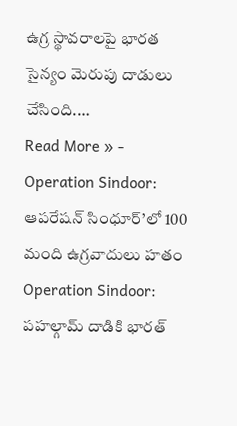ఉగ్ర స్థావరాలపై భారత సైన్యం మెరుపు దాడులు చేసింది.…
Read More » -
Operation Sindoor: ఆపరేషన్ సింధూర్’లో 100 మంది ఉగ్రవాదులు హతం
Operation Sindoor: పహల్గామ్ దాడికి భారత్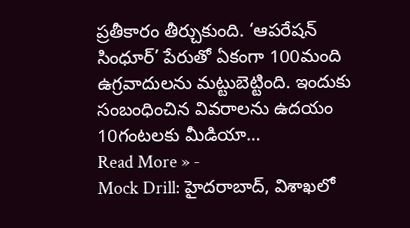ప్రతీకారం తీర్చుకుంది. ‘ఆపరేషన్ సింధూర్’ పేరుతో ఏకంగా 100మంది ఉగ్రవాదులను మట్టుబెట్టింది. ఇందుకు సంబంధించిన వివరాలను ఉదయం 10గంటలకు మీడియా…
Read More » -
Mock Drill: హైదరాబాద్, విశాఖలో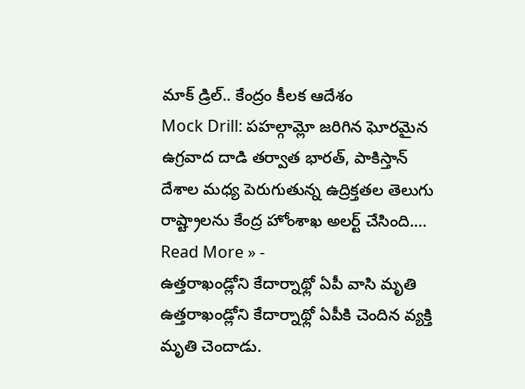మాక్ డ్రిల్.. కేంద్రం కీలక ఆదేశం
Mock Drill: పహల్గామ్లో జరిగిన ఘోరమైన ఉగ్రవాద దాడి తర్వాత భారత్, పాకిస్తాన్ దేశాల మధ్య పెరుగుతున్న ఉద్రిక్తతల తెలుగు రాష్ట్రాలను కేంద్ర హోంశాఖ అలర్ట్ చేసింది.…
Read More » -
ఉత్తరాఖండ్లోని కేదార్నాథ్లో ఏపీ వాసి మృతి
ఉత్తరాఖండ్లోని కేదార్నాథ్లో ఏపీకి చెందిన వ్యక్తి మృతి చెందాడు.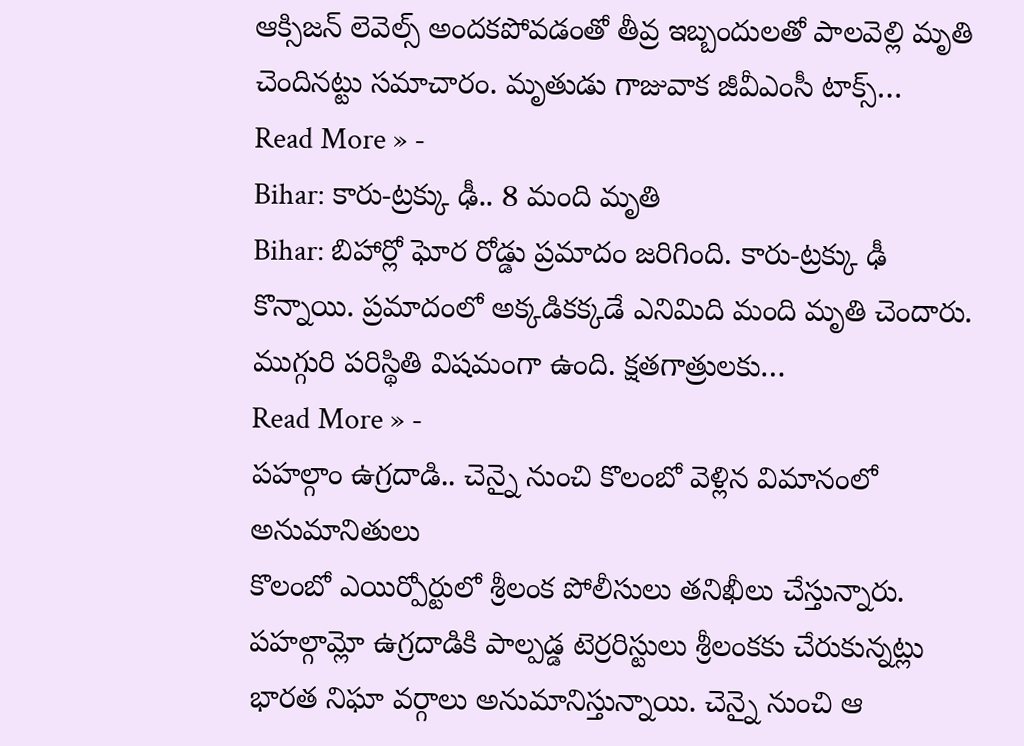ఆక్సిజన్ లెవెల్స్ అందకపోవడంతో తీవ్ర ఇబ్బందులతో పాలవెల్లి మృతి చెందినట్టు సమాచారం. మృతుడు గాజువాక జీవీఎంసీ టాక్స్…
Read More » -
Bihar: కారు-ట్రక్కు ఢీ.. 8 మంది మృతి
Bihar: బిహార్లో ఘోర రోడ్డు ప్రమాదం జరిగింది. కారు-ట్రక్కు ఢీ కొన్నాయి. ప్రమాదంలో అక్కడికక్కడే ఎనిమిది మంది మృతి చెందారు. ముగ్గురి పరిస్థితి విషమంగా ఉంది. క్షతగాత్రులకు…
Read More » -
పహల్గాం ఉగ్రదాడి.. చెన్నై నుంచి కొలంబో వెళ్లిన విమానంలో అనుమానితులు
కొలంబో ఎయిర్పోర్టులో శ్రీలంక పోలీసులు తనిఖీలు చేస్తున్నారు. పహల్గామ్లో ఉగ్రదాడికి పాల్పడ్డ టెర్రరిస్టులు శ్రీలంకకు చేరుకున్నట్లు భారత నిఘా వర్గాలు అనుమానిస్తున్నాయి. చెన్నై నుంచి ఆ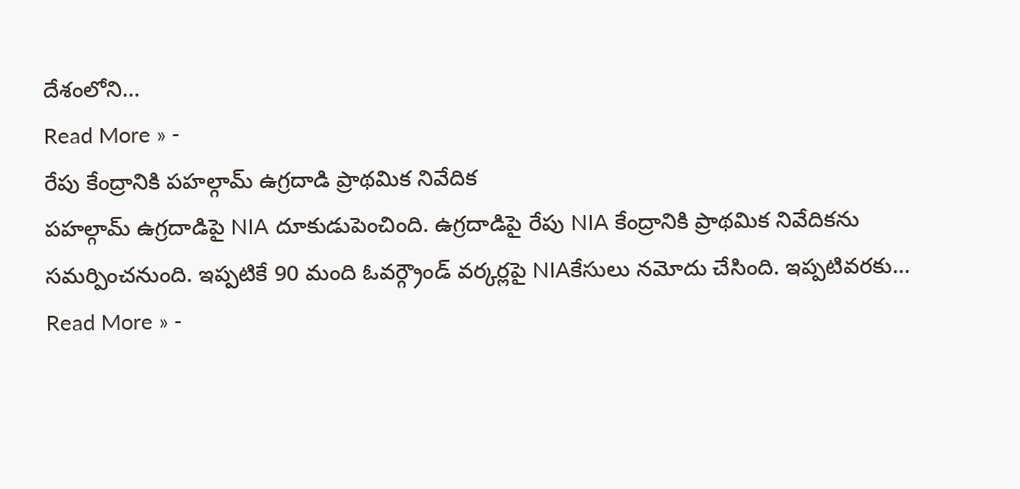దేశంలోని…
Read More » -
రేపు కేంద్రానికి పహల్గామ్ ఉగ్రదాడి ప్రాథమిక నివేదిక
పహల్గామ్ ఉగ్రదాడిపై NIA దూకుడుపెంచింది. ఉగ్రదాడిపై రేపు NIA కేంద్రానికి ప్రాథమిక నివేదికను సమర్పించనుంది. ఇప్పటికే 90 మంది ఓవర్గ్రౌండ్ వర్కర్లపై NIAకేసులు నమోదు చేసింది. ఇప్పటివరకు…
Read More » -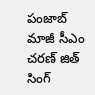పంజాబ్ మాజీ సీఎం చరణ్ జిత్ సింగ్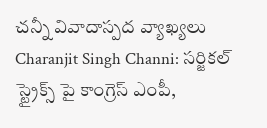చన్నీ వివాదాస్పద వ్యాఖ్యలు
Charanjit Singh Channi: సర్జికల్ స్ట్రైక్స్ పై కాంగ్రెస్ ఎంపీ,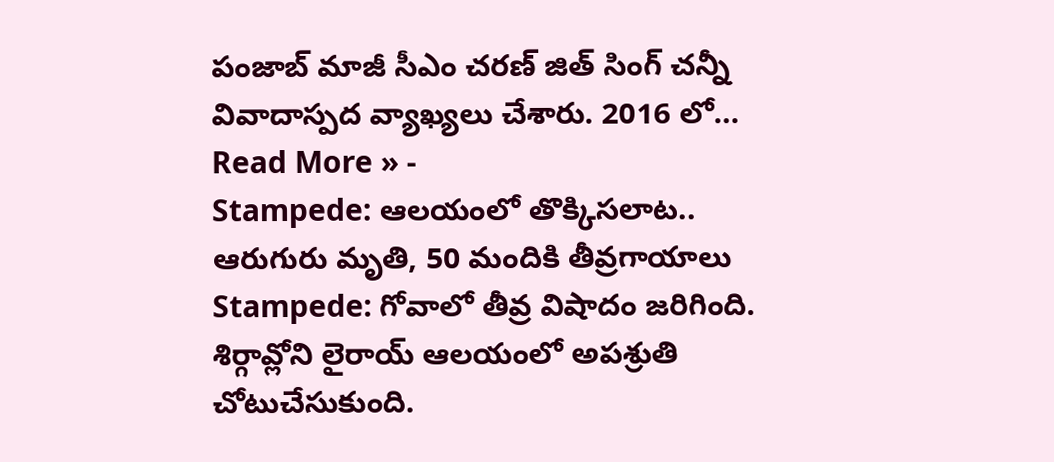పంజాబ్ మాజీ సీఎం చరణ్ జిత్ సింగ్ చన్నీ వివాదాస్పద వ్యాఖ్యలు చేశారు. 2016 లో…
Read More » -
Stampede: ఆలయంలో తొక్కిసలాట.. ఆరుగురు మృతి, 50 మందికి తీవ్రగాయాలు
Stampede: గోవాలో తీవ్ర విషాదం జరిగింది. శిర్గావ్లోని లైరాయ్ ఆలయంలో అపశ్రుతి చోటుచేసుకుంది.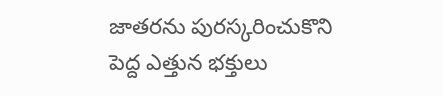జాతరను పురస్కరించుకొని పెద్ద ఎత్తున భక్తులు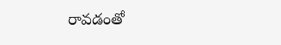రావడంతో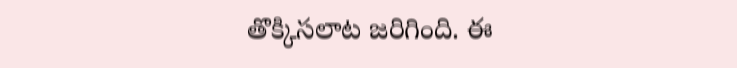తొక్కిసలాట జరిగింది. ఈ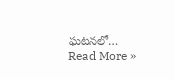ఘటనలో…
Read More »